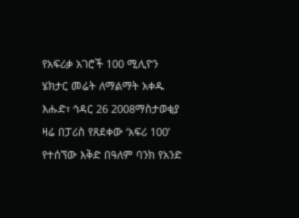የአፍሪቃ አገሮች 100 ሚሊዮን ሄክታር መሬት ለማልማት አቀዱ
እሑድ፣ ኅዳር 26 2008ማስታወቂያ
ዛሬ በፓሪስ የጸደቀው ‘አፍሪ 100’ የተሰኘው እቅድ በዓለም ባንክ የአንድ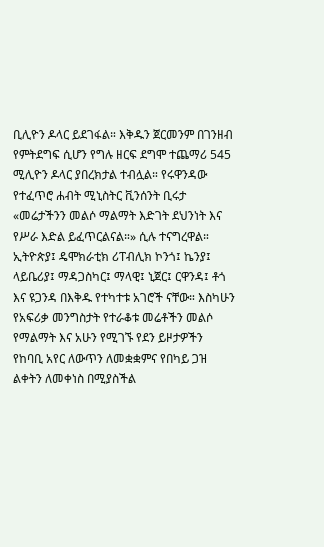ቢሊዮን ዶላር ይደገፋል። እቅዱን ጀርመንም በገንዘብ የምትደግፍ ሲሆን የግሉ ዘርፍ ደግሞ ተጨማሪ 545 ሚሊዮን ዶላር ያበረክታል ተብሏል። የሩዋንዳው የተፈጥሮ ሐብት ሚኒስትር ቪንሰንት ቢሩታ «መሬታችንን መልሶ ማልማት እድገት ደህንነት እና የሥራ እድል ይፈጥርልናል።» ሲሉ ተናግረዋል። ኢትዮጵያ፤ ዴሞክራቲክ ሪፐብሊክ ኮንጎ፤ ኬንያ፤ ላይቤሪያ፤ ማዳጋስካር፤ ማላዊ፤ ኒጀር፤ ርዋንዳ፤ ቶጎ እና ዩጋንዳ በእቅዱ የተካተቱ አገሮች ናቸው። እስካሁን የአፍሪቃ መንግስታት የተራቆቱ መሬቶችን መልሶ የማልማት እና አሁን የሚገኙ የደን ይዞታዎችን የከባቢ አየር ለውጥን ለመቋቋምና የበካይ ጋዝ ልቀትን ለመቀነስ በሚያስችል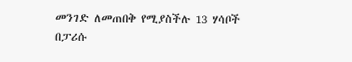መንገድ ለመጠበቅ የሚያስችሉ 13 ሃሳቦች በፓሪሱ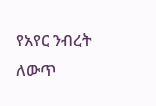የአየር ንብረት ለውጥ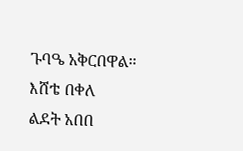ጉባዔ አቅርበዋል።
እሸቴ በቀለ
ልደት አበበ